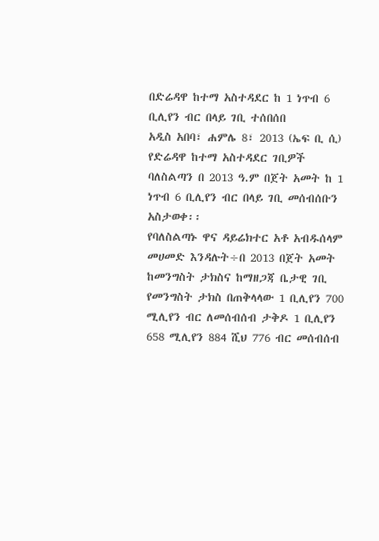በድሬዳዋ ከተማ አስተዳደር ከ 1 ነጥብ 6 ቢሊየን ብር በላይ ገቢ ተሰበሰበ
አዲስ አበባ፣ ሐምሌ 8፣ 2013 (ኤፍ ቢ ሲ) የድሬዳዋ ከተማ አስተዳደር ገቢዎች ባለስልጣን በ 2013 ዓ.ም በጀት አመት ከ 1 ነጥብ 6 ቢሊየን ብር በላይ ገቢ መሰብሰቡን አስታወቀ፡፡
የባለስልጣኑ ዋና ዳይሬክተር አቶ አብዱሰላም መሀመድ እንዳሉት÷በ 2013 በጀት አመት ከመንግስት ታክስና ከማዘጋጃ ቤታዊ ገቢ የመንግስት ታክስ በጠቅላላው 1 ቢሊየን 700 ሚሊየን ብር ለመሰብሰብ ታቅዶ 1 ቢሊየን 658 ሚሊየን 884 ሺህ 776 ብር መሰብሰብ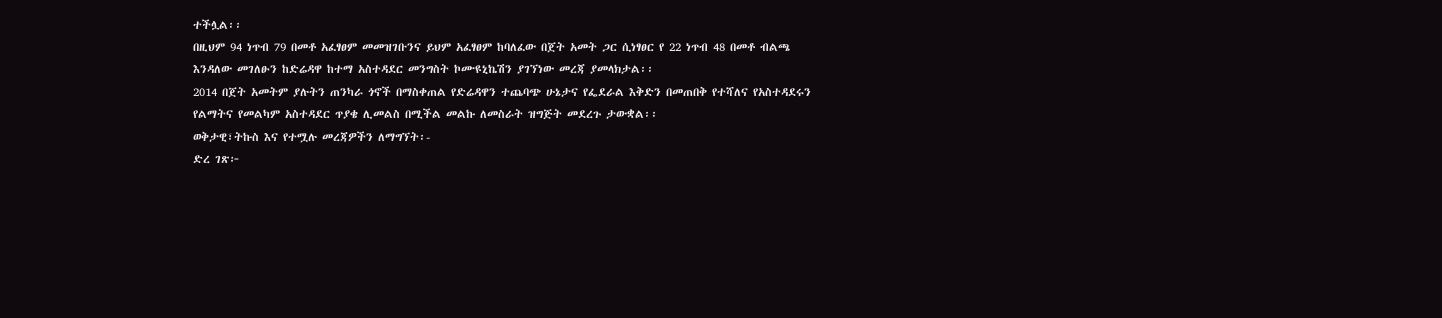ተችሏል፡፡
በዚህም 94 ነጥብ 79 በመቶ አፈፃፀም መመዝገቡንና ይህም አፈፃፀም ከባለፈው በጀት አመት ጋር ሲነፃፀር የ 22 ነጥብ 48 በመቶ ብልጫ እንዳለው መገለፁን ከድሬዳዋ ከተማ አስተዳደር መንግስት ኮሙዩኒኬሽን ያገኘነው መረጃ ያመላክታል፡፡
2014 በጀት አመትም ያሉትን ጠንካራ ጎኖች በማስቀጠል የድሬዳዋን ተጨባጭ ሁኔታና የፌደራል እቅድን በመጠበቅ የተሻለና የአስተዳደሩን የልማትና የመልካም አስተዳደር ጥያቄ ሊመልስ በሚችል መልኩ ለመስራት ዝግጅት መደረጉ ታውቋል፡፡
ወቅታዊ፣ትኩስ እና የተሟሉ መረጃዎችን ለማግኘት፡-
ድረ ገጽ፦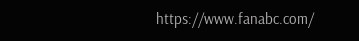https://www.fanabc.com/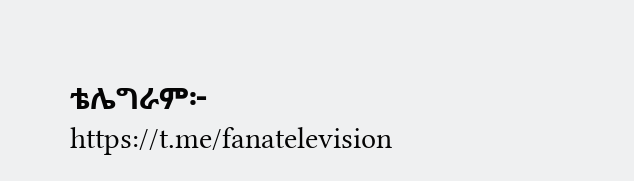ቴሌግራም፦ https://t.me/fanatelevision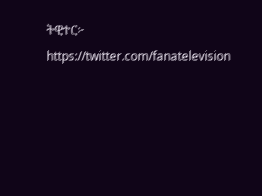ትዊተር፦ https://twitter.com/fanatelevision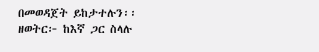በመወዳጀት ይከታተሉን፡፡
ዘወትር፦ ከእኛ ጋር ስላሉ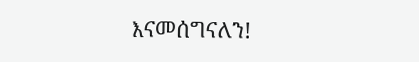እናመሰግናለን!